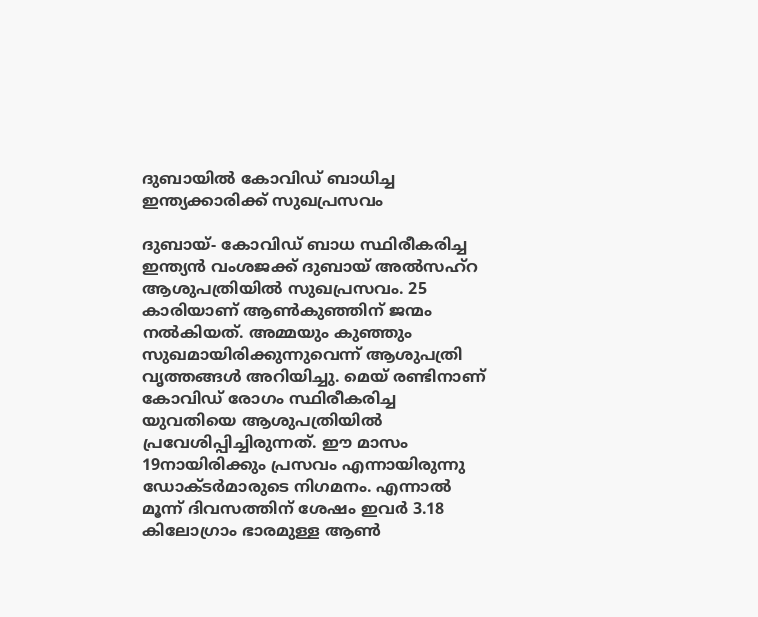ദുബായില്‍ കോവിഡ് ബാധിച്ച ഇന്ത്യക്കാരിക്ക് സുഖപ്രസവം

ദുബായ്- കോവിഡ് ബാധ സ്ഥിരീകരിച്ച ഇന്ത്യന്‍ വംശജക്ക് ദുബായ് അല്‍സഹ്‌റ ആശുപത്രിയില്‍ സുഖപ്രസവം. 25 കാരിയാണ് ആണ്‍കുഞ്ഞിന് ജന്മം നല്‍കിയത്. അമ്മയും കുഞ്ഞും സുഖമായിരിക്കുന്നുവെന്ന് ആശുപത്രി വൃത്തങ്ങള്‍ അറിയിച്ചു. മെയ് രണ്ടിനാണ് കോവിഡ് രോഗം സ്ഥിരീകരിച്ച യുവതിയെ ആശുപത്രിയില്‍ പ്രവേശിപ്പിച്ചിരുന്നത്. ഈ മാസം 19നായിരിക്കും പ്രസവം എന്നായിരുന്നു ഡോക്ടര്‍മാരുടെ നിഗമനം. എന്നാല്‍ മൂന്ന് ദിവസത്തിന് ശേഷം ഇവര്‍ 3.18 കിലോഗ്രാം ഭാരമുള്ള ആണ്‍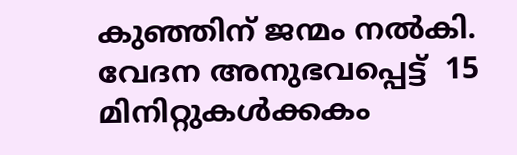കുഞ്ഞിന് ജന്മം നല്‍കി. വേദന അനുഭവപ്പെട്ട്  15 മിനിറ്റുകള്‍ക്കകം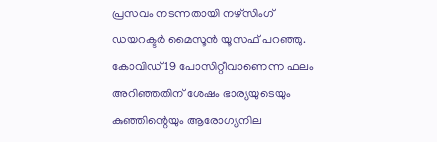പ്രസവം നടന്നതായി നഴ്‌സിംഗ് ഡയറക്ടര്‍ മൈസൂന്‍ യൂസഫ് പറഞ്ഞു.
കോവിഡ് 19 പോസിറ്റീവാണെന്ന ഫലം അറിഞ്ഞതിന് ശേഷം ഭാര്യയുടെയും കുഞ്ഞിന്റെയും ആരോഗ്യനില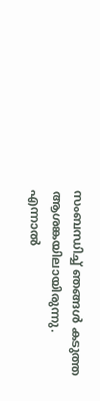സംബന്ധിച്ച് ഞങ്ങള്‍ കടുത്ത ആശങ്കയിലായിരുന്നു. എന്നാല്‍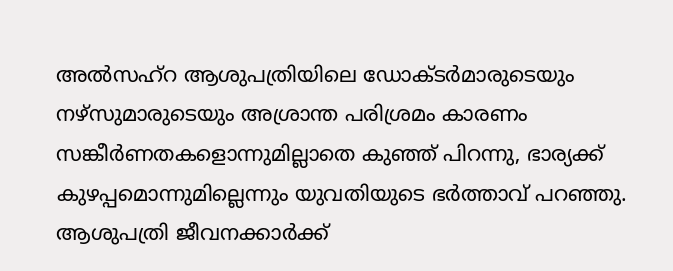അല്‍സഹ്‌റ ആശുപത്രിയിലെ ഡോക്ടര്‍മാരുടെയും നഴ്‌സുമാരുടെയും അശ്രാന്ത പരിശ്രമം കാരണം സങ്കീര്‍ണതകളൊന്നുമില്ലാതെ കുഞ്ഞ് പിറന്നു, ഭാര്യക്ക് കുഴപ്പമൊന്നുമില്ലെന്നും യുവതിയുടെ ഭര്‍ത്താവ് പറഞ്ഞു. ആശുപത്രി ജീവനക്കാര്‍ക്ക്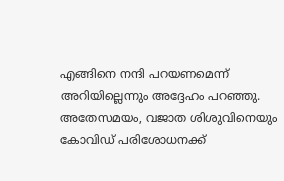എങ്ങിനെ നന്ദി പറയണമെന്ന് അറിയില്ലെന്നും അദ്ദേഹം പറഞ്ഞു.
അതേസമയം, വജാത ശിശുവിനെയും കോവിഡ് പരിശോധനക്ക്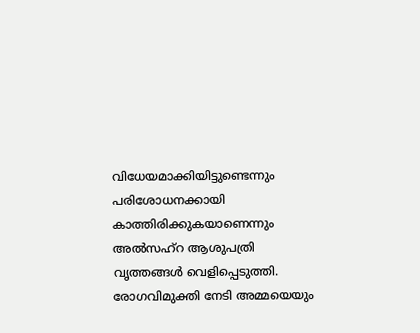വിധേയമാക്കിയിട്ടുണ്ടെന്നും പരിശോധനക്കായി കാത്തിരിക്കുകയാണെന്നും അല്‍സഹ്‌റ ആശുപത്രി വൃത്തങ്ങള്‍ വെളിപ്പെടുത്തി. രോഗവിമുക്തി നേടി അമ്മയെയും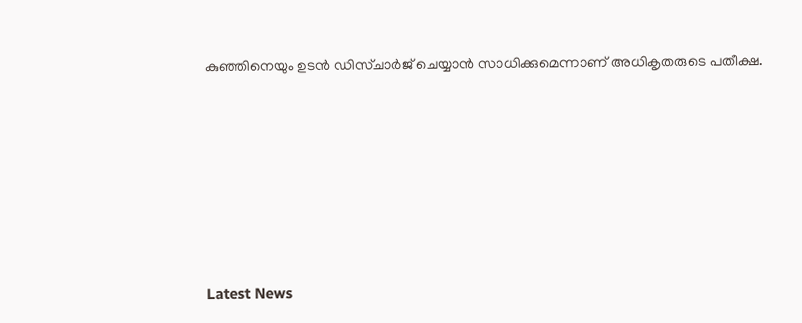കുഞ്ഞിനെയും ഉടന്‍ ഡിസ്ചാര്‍ജ് ചെയ്യാന്‍ സാധിക്കുമെന്നാണ് അധികൃതരുടെ പതീക്ഷ.







Latest News